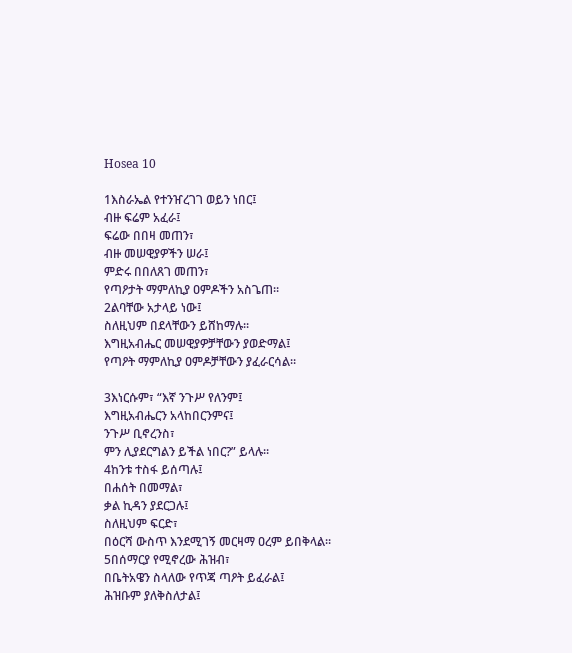Hosea 10

1እስራኤል የተንዠረገገ ወይን ነበር፤
ብዙ ፍሬም አፈራ፤
ፍሬው በበዛ መጠን፣
ብዙ መሠዊያዎችን ሠራ፤
ምድሩ በበለጸገ መጠን፣
የጣዖታት ማምለኪያ ዐምዶችን አስጌጠ።
2ልባቸው አታላይ ነው፤
ስለዚህም በደላቸውን ይሸከማሉ።
እግዚአብሔር መሠዊያዎቻቸውን ያወድማል፤
የጣዖት ማምለኪያ ዐምዶቻቸውን ያፈራርሳል።

3እነርሱም፣ “እኛ ንጉሥ የለንም፤
እግዚአብሔርን አላከበርንምና፤
ንጉሥ ቢኖረንስ፣
ምን ሊያደርግልን ይችል ነበር?” ይላሉ።
4ከንቱ ተስፋ ይሰጣሉ፤
በሐሰት በመማል፣
ቃል ኪዳን ያደርጋሉ፤
ስለዚህም ፍርድ፣
በዕርሻ ውስጥ እንደሚገኝ መርዛማ ዐረም ይበቅላል።
5በሰማርያ የሚኖረው ሕዝብ፣
በቤትአዌን ስላለው የጥጃ ጣዖት ይፈራል፤
ሕዝቡም ያለቅስለታል፤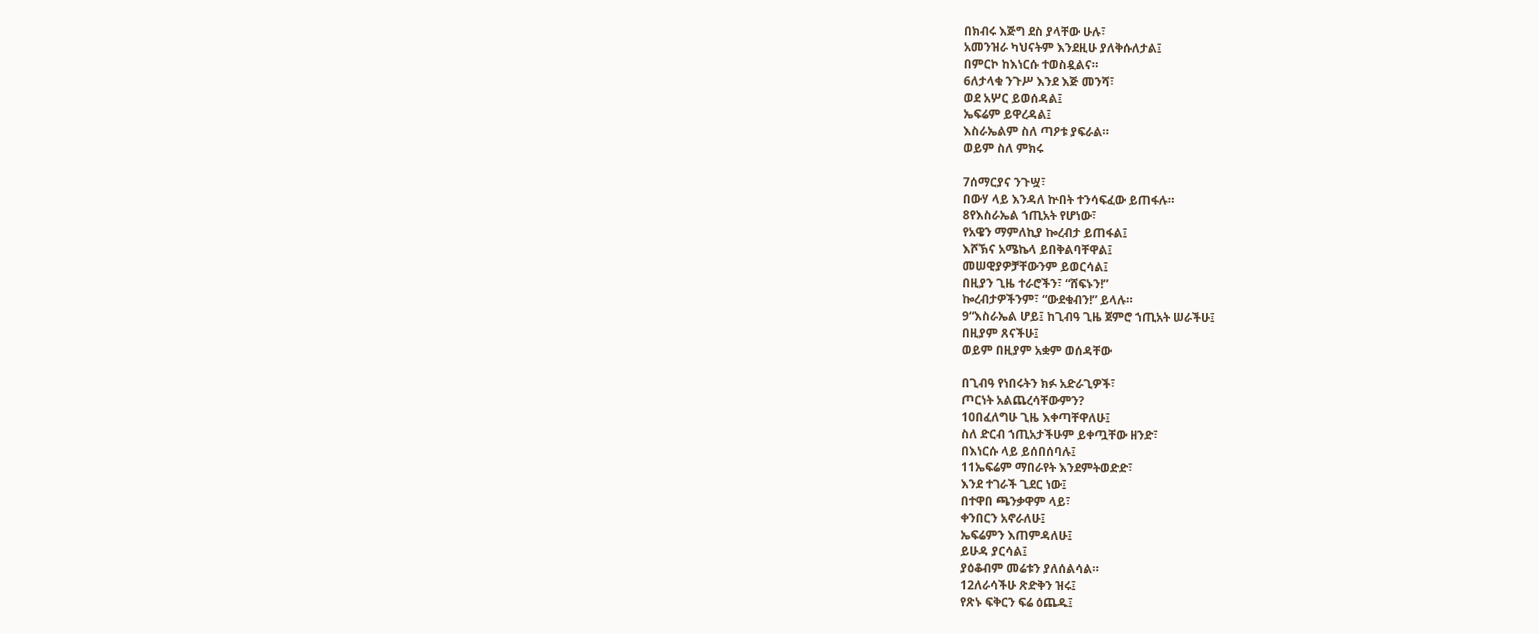በክብሩ እጅግ ደስ ያላቸው ሁሉ፣
አመንዝራ ካህናትም እንደዚሁ ያለቅሱለታል፤
በምርኮ ከእነርሱ ተወስዷልና።
6ለታላቁ ንጉሥ እንደ እጅ መንሻ፣
ወደ አሦር ይወሰዳል፤
ኤፍሬም ይዋረዳል፤
እስራኤልም ስለ ጣዖቱ ያፍራል።
ወይም ስለ ምክሩ

7ሰማርያና ንጉሧ፣
በውሃ ላይ እንዳለ ኵበት ተንሳፍፈው ይጠፋሉ።
8የእስራኤል ኀጢአት የሆነው፣
የአዌን ማምለኪያ ኰረብታ ይጠፋል፤
እሾኽና አሜኬላ ይበቅልባቸዋል፤
መሠዊያዎቻቸውንም ይወርሳል፤
በዚያን ጊዜ ተራሮችን፣ “ሸፍኑን!”
ኰረብታዎችንም፣ “ውደቁብን!” ይላሉ።
9“እስራኤል ሆይ፤ ከጊብዓ ጊዜ ጀምሮ ኀጢአት ሠራችሁ፤
በዚያም ጸናችሁ፤
ወይም በዚያም አቋም ወሰዳቸው

በጊብዓ የነበሩትን ክፉ አድራጊዎች፣
ጦርነት አልጨረሳቸውምን?
10በፈለግሁ ጊዜ እቀጣቸዋለሁ፤
ስለ ድርብ ኀጢአታችሁም ይቀጧቸው ዘንድ፣
በእነርሱ ላይ ይሰበሰባሉ፤
11ኤፍሬም ማበራየት እንደምትወድድ፣
እንደ ተገራች ጊደር ነው፤
በተዋበ ጫንቃዋም ላይ፣
ቀንበርን አኖራለሁ፤
ኤፍሬምን እጠምዳለሁ፤
ይሁዳ ያርሳል፤
ያዕቆብም መሬቱን ያለሰልሳል።
12ለራሳችሁ ጽድቅን ዝሩ፤
የጽኑ ፍቅርን ፍሬ ዕጨዱ፤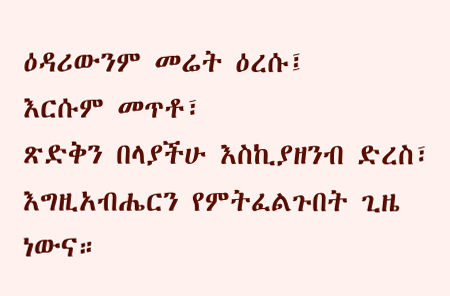ዕዳሪውንም መሬት ዕረሱ፤
እርሱም መጥቶ፣
ጽድቅን በላያችሁ እስኪያዘንብ ድረስ፣
እግዚአብሔርን የምትፈልጉበት ጊዜ ነውና።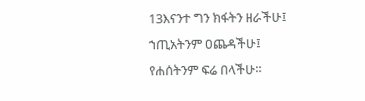13እናንተ ግን ክፋትን ዘራችሁ፤
ኀጢአትንም ዐጨዳችሁ፤
የሐሰትንም ፍሬ በላችሁ።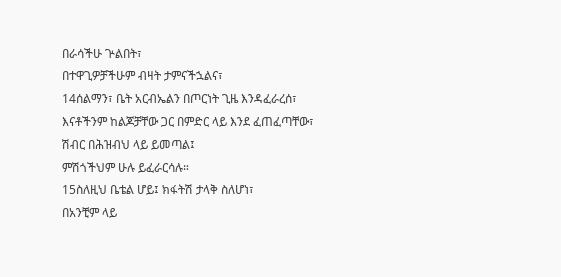በራሳችሁ ጕልበት፣
በተዋጊዎቻችሁም ብዛት ታምናችኋልና፣
14ሰልማን፣ ቤት አርብኤልን በጦርነት ጊዜ እንዳፈራረሰ፣
እናቶችንም ከልጆቻቸው ጋር በምድር ላይ እንደ ፈጠፈጣቸው፣
ሽብር በሕዝብህ ላይ ይመጣል፤
ምሽጎችህም ሁሉ ይፈራርሳሉ።
15ስለዚህ ቤቴል ሆይ፤ ክፋትሽ ታላቅ ስለሆነ፣
በአንቺም ላይ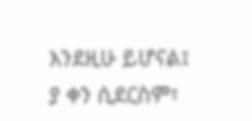እንደዚሁ ይሆናል፤
ያ ቀን ሲደርስም፣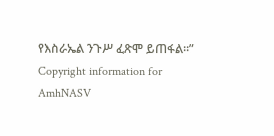የእስራኤል ንጉሥ ፈጽሞ ይጠፋል።”
Copyright information for AmhNASV